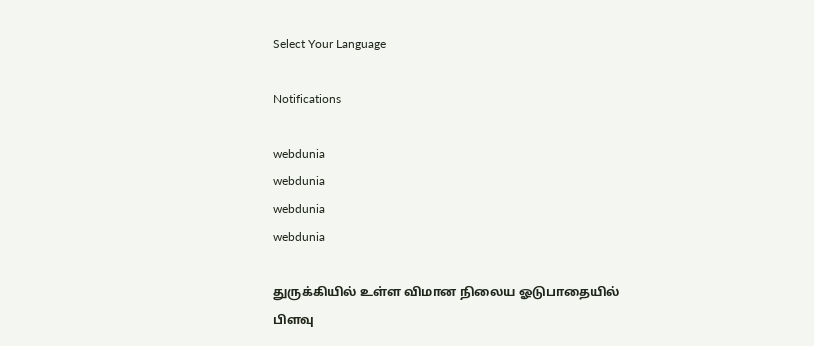Select Your Language

Notifications

webdunia
webdunia
webdunia
webdunia

துருக்கியில் உள்ள விமான நிலைய ஓடுபாதையில் பிளவு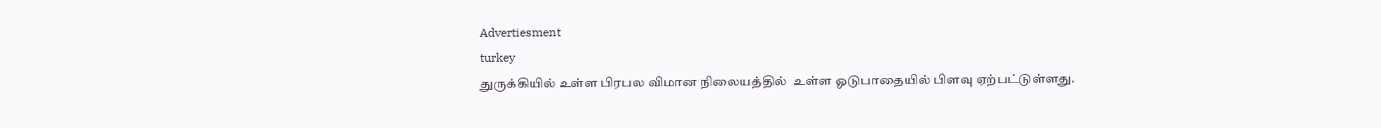Advertiesment
turkey
துருக்கியில் உள்ள பிரபல விமான நிலையத்தில்  உள்ள ஓடுபாதையில் பிளவு ஏற்பட்டுள்ளது.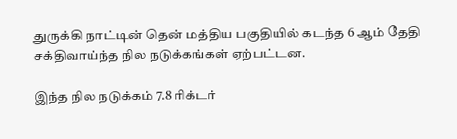துருக்கி நாட்டின் தென் மத்திய பகுதியில் கடந்த 6 ஆம் தேதி சக்திவாய்ந்த நில நடுக்கங்கள் ஏற்பட்டன.

இந்த நில நடுக்கம் 7.8 ரிக்டர்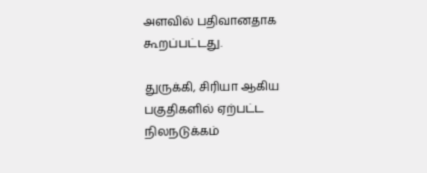அளவில் பதிவானதாக கூறப்பட்டது.

துருக்கி, சிரியா ஆகிய பகுதிகளில் ஏற்பட்ட நிலநடுக்கம்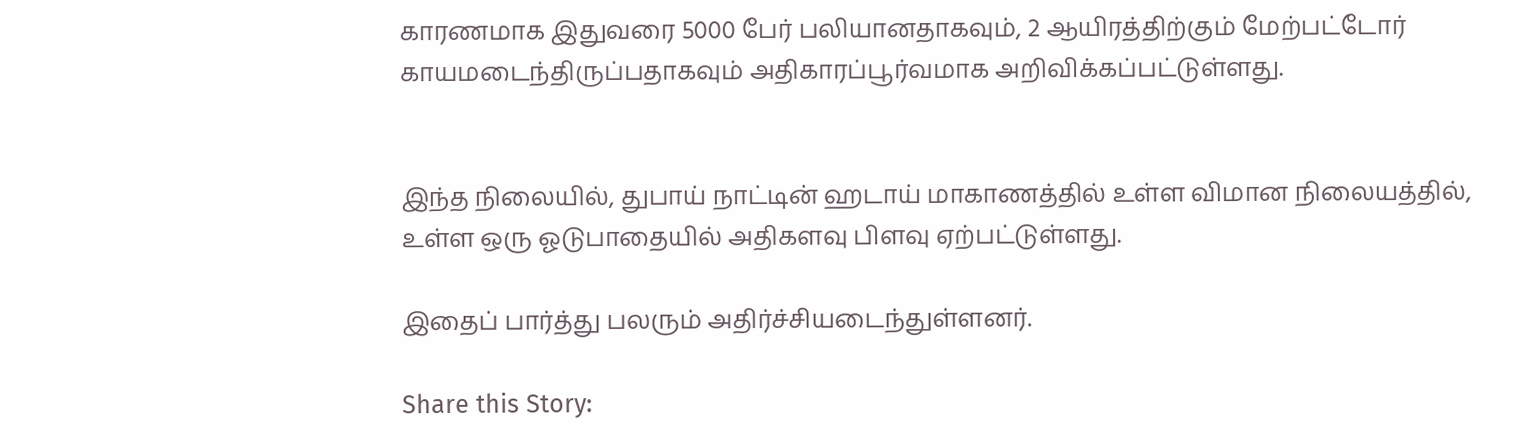காரணமாக இதுவரை 5000 பேர் பலியானதாகவும், 2 ஆயிரத்திற்கும் மேற்பட்டோர் காயமடைந்திருப்பதாகவும் அதிகாரப்பூர்வமாக அறிவிக்கப்பட்டுள்ளது.


இந்த நிலையில், துபாய் நாட்டின் ஹடாய் மாகாணத்தில் உள்ள விமான நிலையத்தில், உள்ள ஒரு ஓடுபாதையில் அதிகளவு பிளவு ஏற்பட்டுள்ளது.

இதைப் பார்த்து பலரும் அதிர்ச்சியடைந்துள்ளனர்.

Share this Story: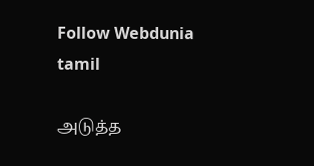Follow Webdunia tamil

அடுத்த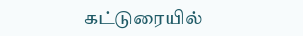கட்டுரையில்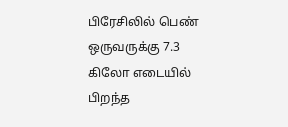பிரேசிலில் பெண் ஒருவருக்கு 7.3 கிலோ எடையில் பிறந்த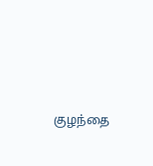குழந்தை